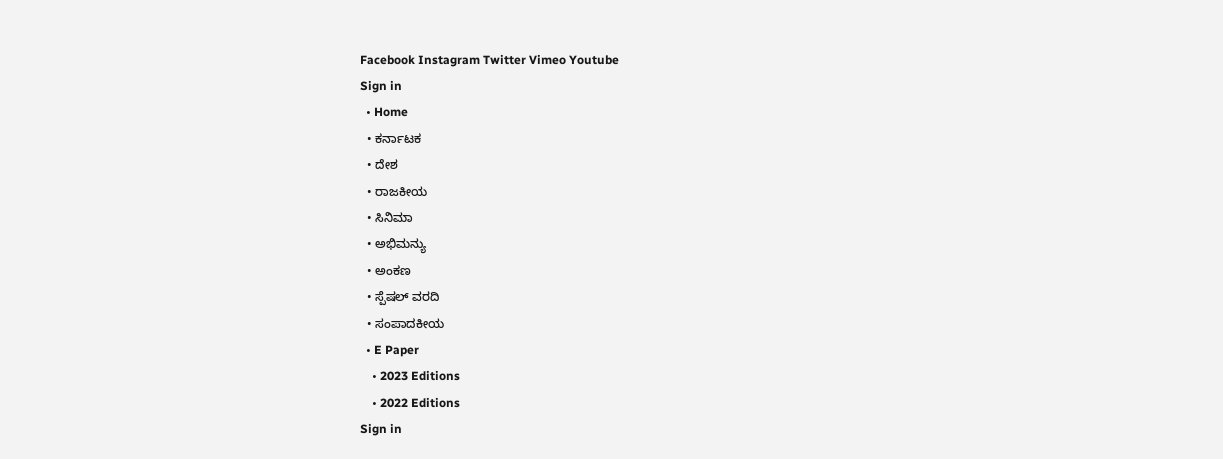Facebook Instagram Twitter Vimeo Youtube
Sign in
  • Home
  • ಕರ್ನಾಟಕ
  • ದೇಶ
  • ರಾಜಕೀಯ
  • ಸಿನಿಮಾ
  • ಅಭಿಮನ್ಯು
  • ಅಂಕಣ
  • ಸ್ಪೆಷಲ್ ವರದಿ
  • ಸಂಪಾದಕೀಯ
  • E Paper
    • 2023 Editions
    • 2022 Editions
Sign in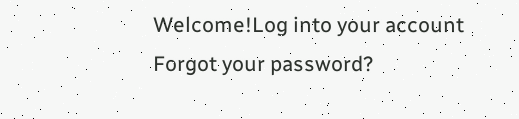Welcome!Log into your account
Forgot your password?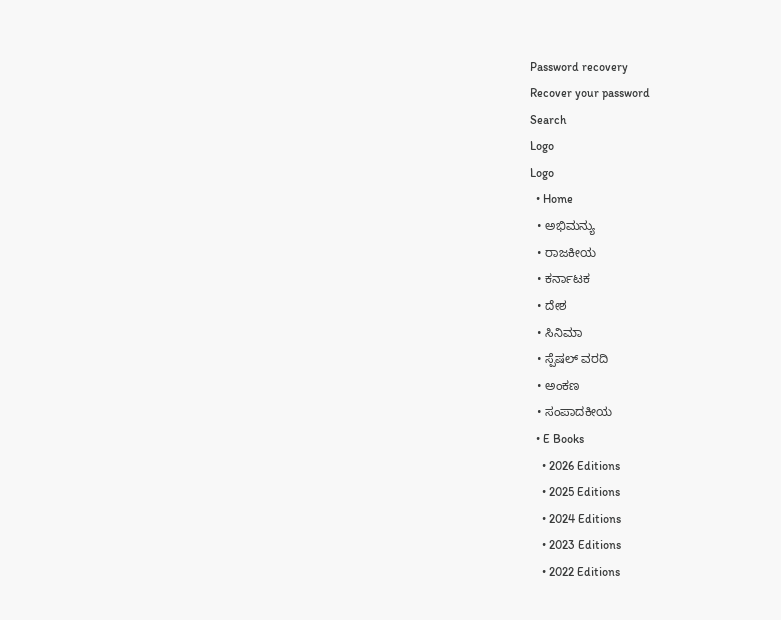Password recovery
Recover your password
Search
Logo
Logo
  • Home
  • ಅಭಿಮನ್ಯು
  • ರಾಜಕೀಯ
  • ಕರ್ನಾಟಕ
  • ದೇಶ
  • ಸಿನಿಮಾ
  • ಸ್ಪೆಷಲ್ ವರದಿ
  • ಅಂಕಣ
  • ಸಂಪಾದಕೀಯ
  • E Books
    • 2026 Editions
    • 2025 Editions
    • 2024 Editions
    • 2023 Editions
    • 2022 Editions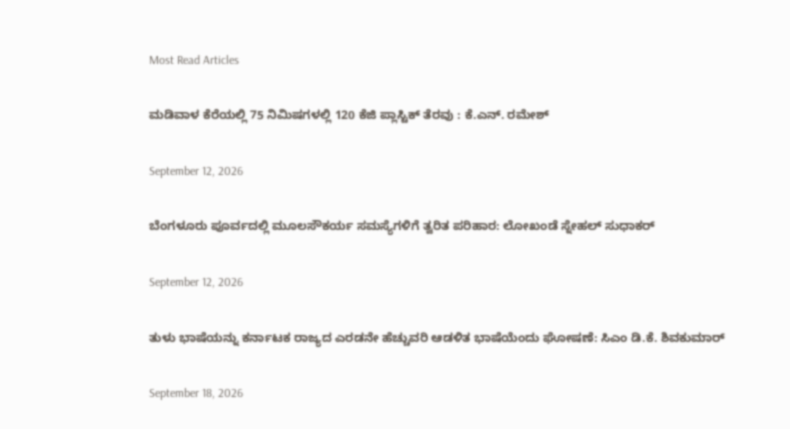Most Read Articles

ಮಡಿವಾಳ ಕೆರೆಯಲ್ಲಿ 75 ನಿಮಿಷಗಳಲ್ಲಿ 120 ಕೆಜಿ ಪ್ಲಾಸ್ಟಿಕ್ ತೆರವು : ಕೆ.ಎನ್. ರಮೇಶ್

September 12, 2026

ಬೆಂಗಳೂರು ಪೂರ್ವದಲ್ಲಿ ಮೂಲಸೌಕರ್ಯ ಸಮಸ್ಯೆಗಳಿಗೆ ತ್ವರಿತ ಪರಿಹಾರ: ಲೋಖಂಡೆ ಸ್ನೇಹಲ್ ಸುಧಾಕರ್

September 12, 2026

ತುಳು ಭಾಷೆಯನ್ನು ಕರ್ನಾಟಕ ರಾಜ್ಯದ ಎರಡನೇ ಹೆಚ್ಚುವರಿ ಆಡಳಿತ ಭಾಷೆಯೆಂದು ಘೋಷಣೆ: ಸಿಎಂ ಡಿ.ಕೆ. ಶಿವಕುಮಾರ್

September 18, 2026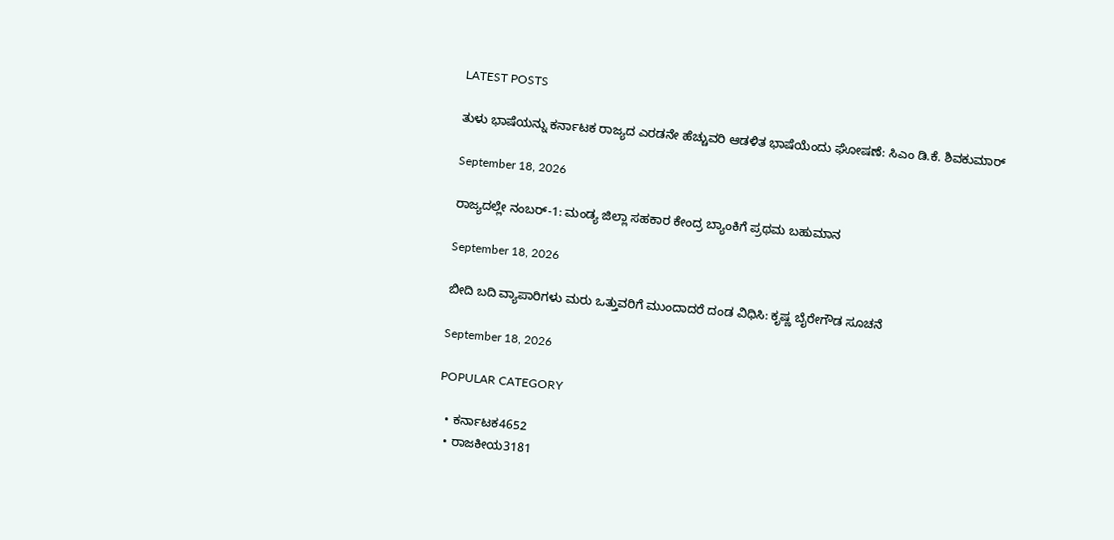LATEST POSTS

ತುಳು ಭಾಷೆಯನ್ನು ಕರ್ನಾಟಕ ರಾಜ್ಯದ ಎರಡನೇ ಹೆಚ್ಚುವರಿ ಆಡಳಿತ ಭಾಷೆಯೆಂದು ಘೋಷಣೆ: ಸಿಎಂ ಡಿ.ಕೆ. ಶಿವಕುಮಾರ್

September 18, 2026

ರಾಜ್ಯದಲ್ಲೇ ನಂಬರ್-1: ಮಂಡ್ಯ ಜಿಲ್ಲಾ ಸಹಕಾರ ಕೇಂದ್ರ ಬ್ಯಾಂಕಿಗೆ ಪ್ರಥಮ ಬಹುಮಾನ

September 18, 2026

ಬೀದಿ ಬದಿ ವ್ಯಾಪಾರಿಗಳು ಮರು ಒತ್ತುವರಿಗೆ ಮುಂದಾದರೆ ದಂಡ ವಿಧಿಸಿ: ಕೃಷ್ಣ ಬೈರೇಗೌಡ ಸೂಚನೆ

September 18, 2026

POPULAR CATEGORY

  • ಕರ್ನಾಟಕ4652
  • ರಾಜಕೀಯ3181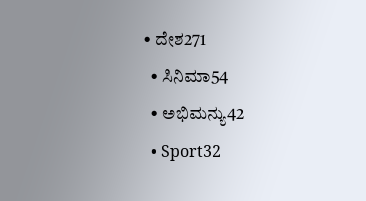• ದೇಶ271
  • ಸಿನಿಮಾ54
  • ಅಭಿಮನ್ಯು42
  • Sport32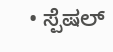• ಸ್ಪೆಷಲ್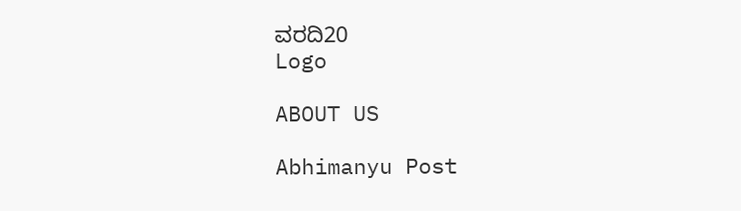ವರದಿ20
Logo

ABOUT US

Abhimanyu Post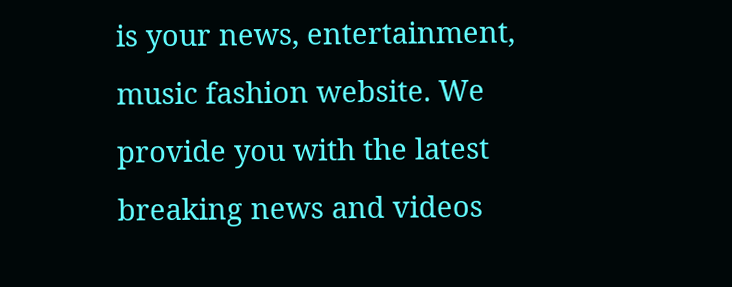is your news, entertainment, music fashion website. We provide you with the latest breaking news and videos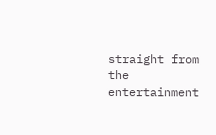straight from the entertainment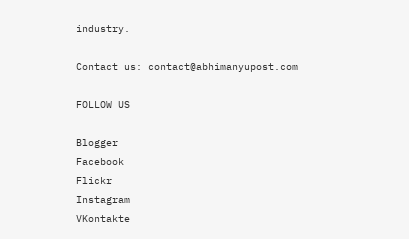industry.

Contact us: contact@abhimanyupost.com

FOLLOW US

Blogger
Facebook
Flickr
Instagram
VKontakte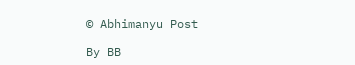© Abhimanyu Post

By BB